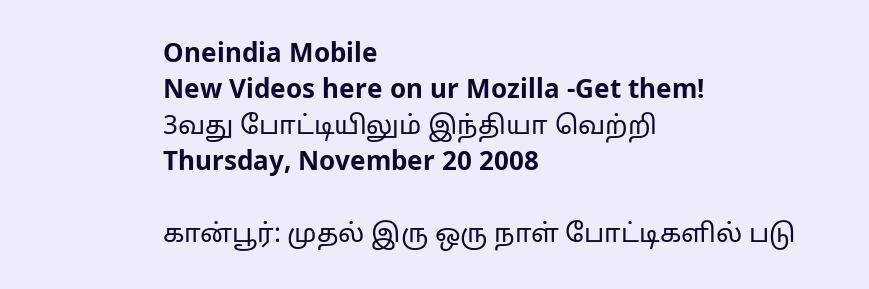Oneindia Mobile
New Videos here on ur Mozilla -Get them!
3வது போட்டியிலும் இந்தியா வெற்றி
Thursday, November 20 2008

கான்பூர்: முதல் இரு ஒரு நாள் போட்டிகளில் படு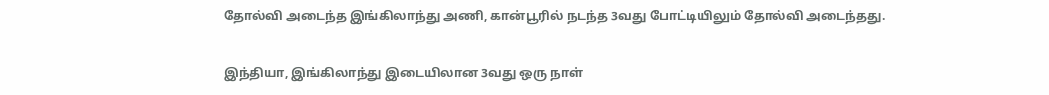தோல்வி அடைந்த இங்கிலாந்து அணி, கான்பூரில் நடந்த 3வது போட்டியிலும் தோல்வி அடைந்தது.

இந்தியா, இங்கிலாந்து இடையிலான 3வது ஒரு நாள்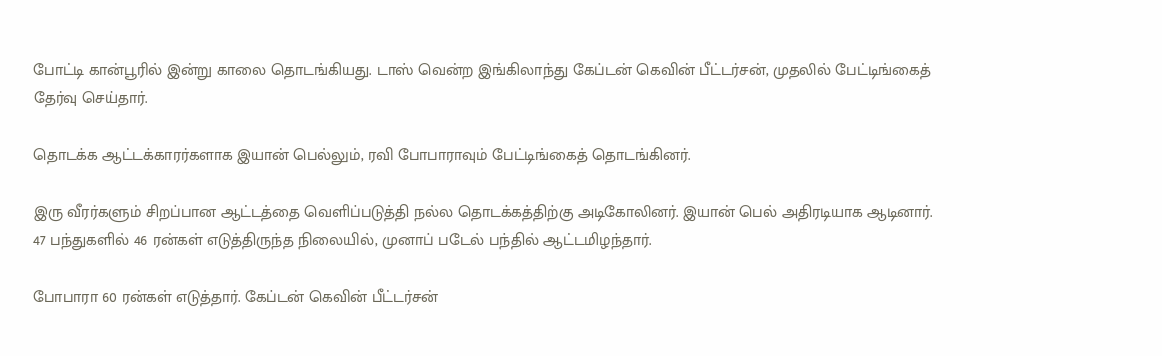போட்டி கான்பூரில் இன்று காலை தொடங்கியது. டாஸ் வென்ற இங்கிலாந்து கேப்டன் கெவின் பீட்டர்சன், முதலில் பேட்டிங்கைத் தேர்வு செய்தார்.

தொடக்க ஆட்டக்காரர்களாக இயான் பெல்லும், ரவி போபாராவும் பேட்டிங்கைத் தொடங்கினர்.

இரு வீரர்களும் சிறப்பான ஆட்டத்தை வெளிப்படுத்தி நல்ல தொடக்கத்திற்கு அடிகோலினர். இயான் பெல் அதிரடியாக ஆடினார். 47 பந்துகளில் 46 ரன்கள் எடுத்திருந்த நிலையில், முனாப் படேல் பந்தில் ஆட்டமிழந்தார்.

போபாரா 60 ரன்கள் எடுத்தார். கேப்டன் கெவின் பீட்டர்சன்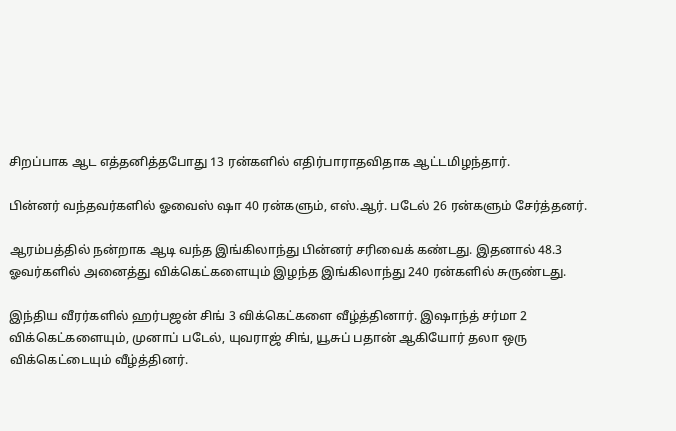சிறப்பாக ஆட எத்தனித்தபோது 13 ரன்களில் எதிர்பாராதவிதாக ஆட்டமிழந்தார்.

பின்னர் வந்தவர்களில் ஓவைஸ் ஷா 40 ரன்களும், எஸ்.ஆர். படேல் 26 ரன்களும் சேர்த்தனர்.

ஆரம்பத்தில் நன்றாக ஆடி வந்த இங்கிலாந்து பின்னர் சரிவைக் கண்டது. இதனால் 48.3 ஓவர்களில் அனைத்து விக்கெட்களையும் இழந்த இங்கிலாந்து 240 ரன்களில் சுருண்டது.

இந்திய வீரர்களில் ஹர்பஜன் சிங் 3 விக்கெட்களை வீழ்த்தினார். இஷாந்த் சர்மா 2 விக்கெட்களையும், முனாப் படேல், யுவராஜ் சிங், யூசுப் பதான் ஆகியோர் தலா ஒரு விக்கெட்டையும் வீழ்த்தினர்.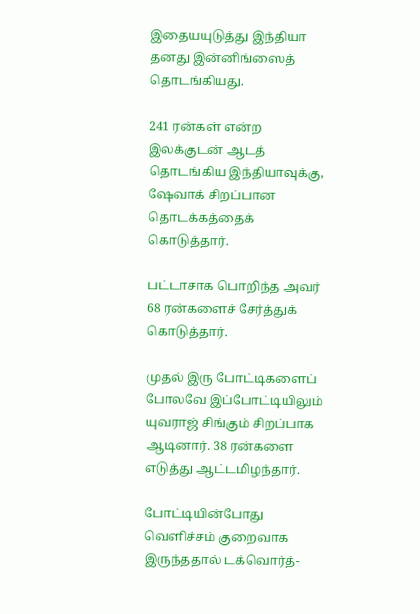இதையயுடுத்து இந்தியா தனது இன்னிங்ஸைத் தொடங்கியது.

241 ரன்கள் என்ற இலக்குடன் ஆடத் தொடங்கிய இந்தியாவுக்கு, ஷேவாக் சிறப்பான தொடக்கத்தைக் கொடுத்தார்.

பட்டாசாக பொறிந்த அவர் 68 ரன்களைச் சேர்த்துக் கொடுத்தார்.

முதல் இரு போட்டிகளைப் போலவே இப்போட்டியிலும் யுவராஜ் சிங்கும் சிறப்பாக ஆடினார். 38 ரன்களை எடுத்து ஆட்டமிழந்தார்.

போட்டியின்போது வெளிச்சம் குறைவாக இருந்ததால் டக்வொர்த்-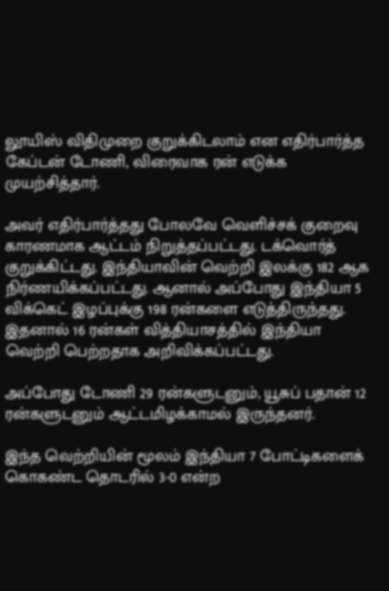லூயிஸ் விதிமுறை குறுக்கிடலாம் என எதிர்பார்த்த கேப்டன் டோணி, விரைவாக ரன் எடுக்க முயற்சித்தார்.

அவர் எதிர்பார்த்தது போலவே வெளிச்சக் குறைவு காரணமாக ஆட்டம் நிறுத்தப்பட்டது. டக்வொர்த் குறுக்கிட்டது. இந்தியாவின் வெற்றி இலக்கு 182 ஆக நிர்ணயிக்கப்பட்டது. ஆனால் அப்போது இந்தியா 5 விக்கெட் இழப்புக்கு 198 ரன்களை எடுத்திருந்தது. இதனால் 16 ரன்கள் வித்தியாசத்தில் இந்தியா வெற்றி பெற்றதாக அறிவிக்கப்பட்டது.

அப்போது டோணி 29 ரன்களுடனும், யூசுப் பதான் 12 ரன்களுடனும் ஆட்டமிழக்காமல் இருந்தனர்.

இந்த வெற்றியின் மூலம் இந்தியா 7 போட்டிகளைக் கொகண்ட தொடரில் 3-0 என்ற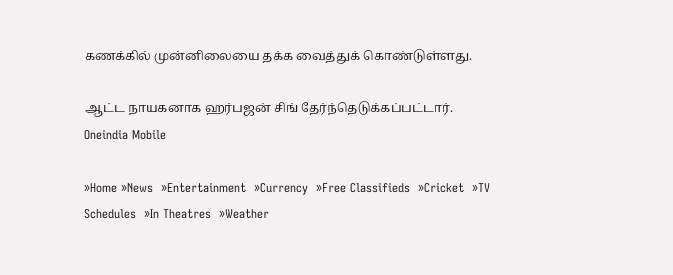கணக்கில் முன்னிலையை தக்க வைத்துக் கொண்டுள்ளது.

ஆட்ட நாயகனாக ஹர்பஜன் சிங் தேர்ந்தெடுக்கப்பட்டார்.
Oneindia Mobile

»Home »News  »Entertainment  »Currency  »Free Classifieds  »Cricket  »TV Schedules  »In Theatres  »Weather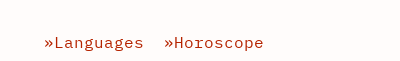»Languages  »Horoscope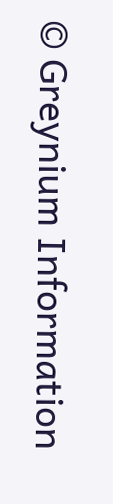© Greynium Information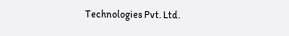Technologies Pvt. Ltd.